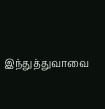இந்துத்துவாவை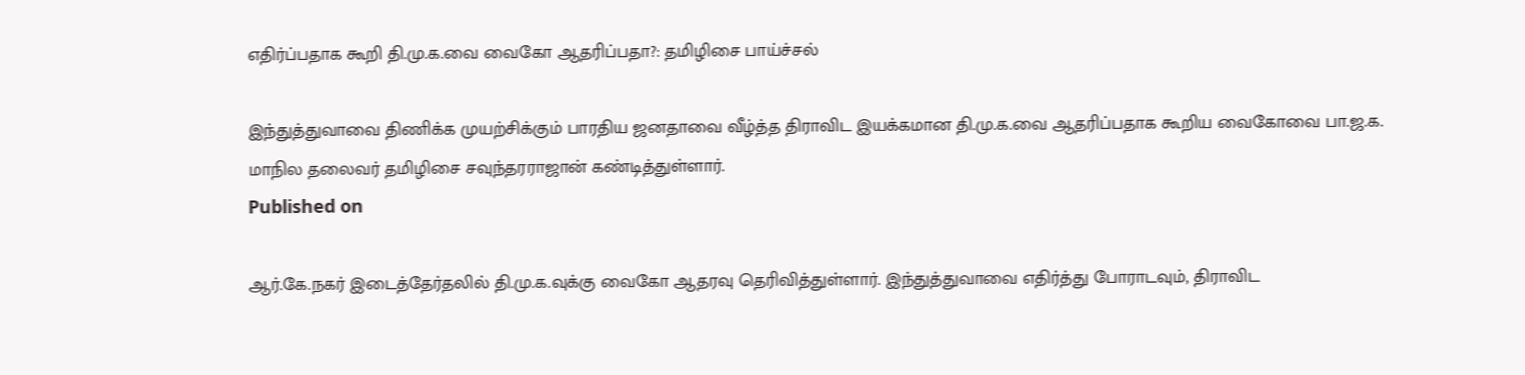எதிர்ப்பதாக கூறி தி.மு.க.வை வைகோ ஆதரிப்பதா?: தமிழிசை பாய்ச்சல்

இந்துத்துவாவை திணிக்க முயற்சிக்கும் பாரதிய ஜனதாவை வீழ்த்த திராவிட இயக்கமான தி.மு.க.வை ஆதரிப்பதாக கூறிய வைகோவை பா.ஜ.க. மாநில தலைவர் தமிழிசை சவுந்தரராஜான் கண்டித்துள்ளார்.
Published on

ஆர்.கே.நகர் இடைத்தேர்தலில் தி.மு.க.வுக்கு வைகோ ஆதரவு தெரிவித்துள்ளார். இந்துத்துவாவை எதிர்த்து போராடவும், திராவிட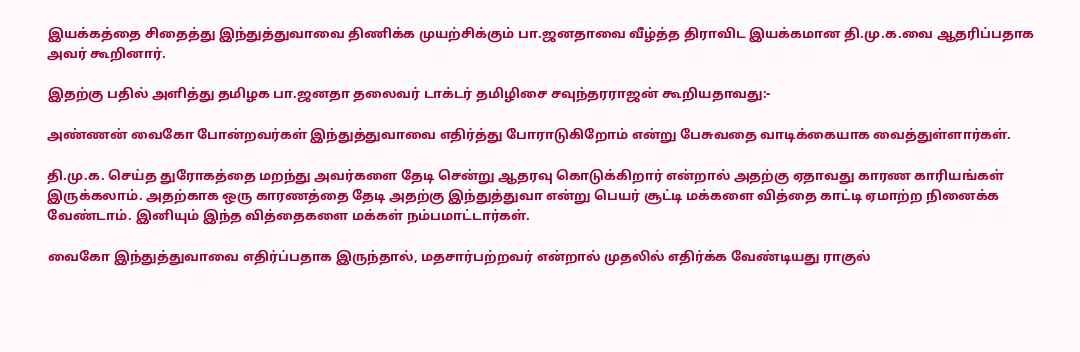இயக்கத்தை சிதைத்து இந்துத்துவாவை திணிக்க முயற்சிக்கும் பா.ஜனதாவை வீழ்த்த திராவிட இயக்கமான தி.மு.க.வை ஆதரிப்பதாக அவர் கூறினார்.

இதற்கு பதில் அளித்து தமிழக பா.ஜனதா தலைவர் டாக்டர் தமிழிசை சவுந்தரராஜன் கூறியதாவது:-

அண்ணன் வைகோ போன்றவர்கள் இந்துத்துவாவை எதிர்த்து போராடுகிறோம் என்று பேசுவதை வாடிக்கையாக வைத்துள்ளார்கள்.

தி.மு.க. செய்த துரோகத்தை மறந்து அவர்களை தேடி சென்று ஆதரவு கொடுக்கிறார் என்றால் அதற்கு ஏதாவது காரண காரியங்கள் இருக்கலாம். அதற்காக ஒரு காரணத்தை தேடி அதற்கு இந்துத்துவா என்று பெயர் சூட்டி மக்களை வித்தை காட்டி ஏமாற்ற நினைக்க வேண்டாம். இனியும் இந்த வித்தைகளை மக்கள் நம்பமாட்டார்கள்.

வைகோ இந்துத்துவாவை எதிர்ப்பதாக இருந்தால், மதசார்பற்றவர் என்றால் முதலில் எதிர்க்க வேண்டியது ராகுல்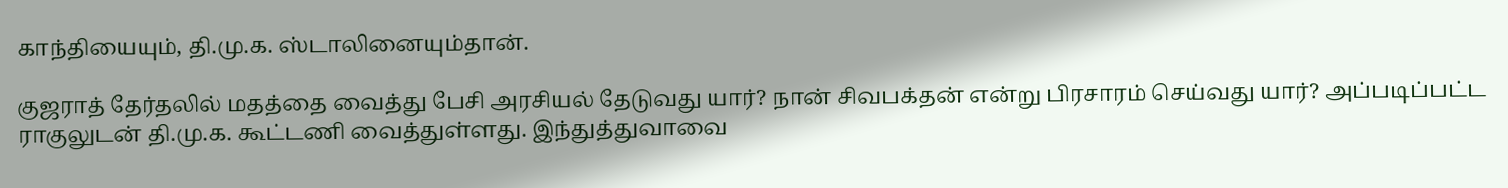காந்தியையும், தி.மு.க. ஸ்டாலினையும்தான்.

குஜராத் தேர்தலில் மதத்தை வைத்து பேசி அரசியல் தேடுவது யார்? நான் சிவபக்தன் என்று பிரசாரம் செய்வது யார்? அப்படிப்பட்ட ராகுலுடன் தி.மு.க. கூட்டணி வைத்துள்ளது. இந்துத்துவாவை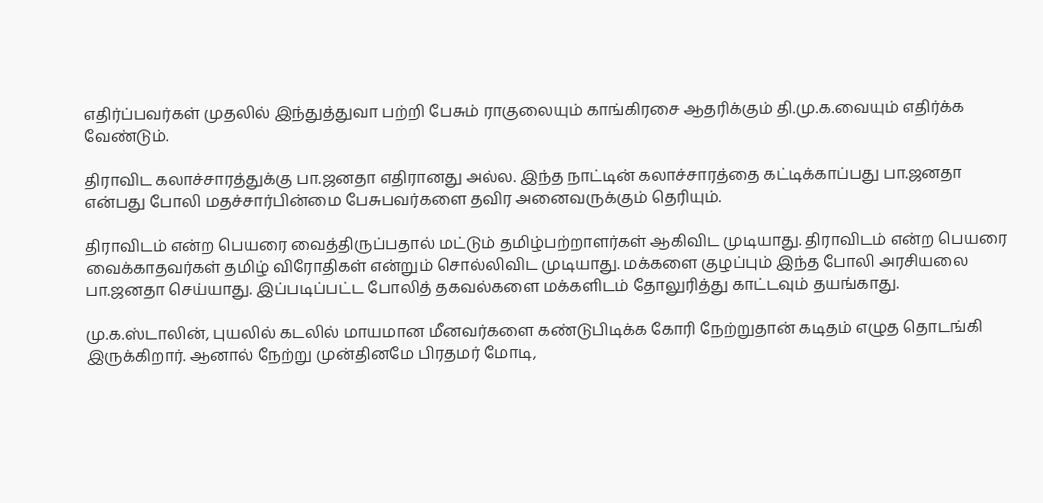எதிர்ப்பவர்கள் முதலில் இந்துத்துவா பற்றி பேசும் ராகுலையும் காங்கிரசை ஆதரிக்கும் தி.மு.க.வையும் எதிர்க்க வேண்டும்.

திராவிட கலாச்சாரத்துக்கு பா.ஜனதா எதிரானது அல்ல. இந்த நாட்டின் கலாச்சாரத்தை கட்டிக்காப்பது பா.ஜனதா என்பது போலி மதச்சார்பின்மை பேசுபவர்களை தவிர அனைவருக்கும் தெரியும்.

திராவிடம் என்ற பெயரை வைத்திருப்பதால் மட்டும் தமிழ்பற்றாளர்கள் ஆகிவிட முடியாது. திராவிடம் என்ற பெயரை வைக்காதவர்கள் தமிழ் விரோதிகள் என்றும் சொல்லிவிட முடியாது. மக்களை குழப்பும் இந்த போலி அரசியலை பா.ஜனதா செய்யாது. இப்படிப்பட்ட போலித் தகவல்களை மக்களிடம் தோலுரித்து காட்டவும் தயங்காது.

மு.க.ஸ்டாலின், புயலில் கடலில் மாயமான மீனவர்களை கண்டுபிடிக்க கோரி நேற்றுதான் கடிதம் எழுத தொடங்கி இருக்கிறார். ஆனால் நேற்று முன்தினமே பிரதமர் மோடி,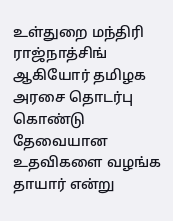உள்துறை மந்திரி ராஜ்நாத்சிங் ஆகியோர் தமிழக அரசை தொடர்பு கொண்டு தேவையான உதவிகளை வழங்க தாயார் என்று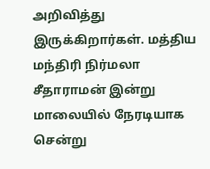அறிவித்து இருக்கிறார்கள். மத்திய மந்திரி நிர்மலா சீதாராமன் இன்று மாலையில் நேரடியாக சென்று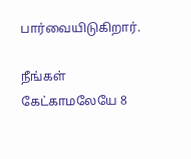பார்வையிடுகிறார்.

நீங்கள் கேட்காமலேயே 8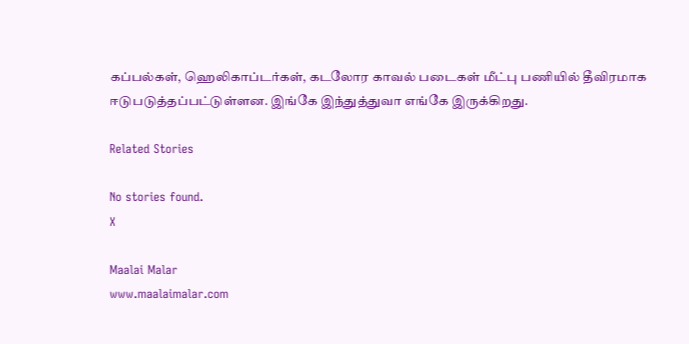கப்பல்கள், ஹெலிகாப்டர்கள், கடலோர காவல் படைகள் மீட்பு பணியில் தீவிரமாக ஈடுபடுத்தப்பட்டுள்ளன. இங்கே இந்துத்துவா எங்கே இருக்கிறது.

Related Stories

No stories found.
X

Maalai Malar
www.maalaimalar.com